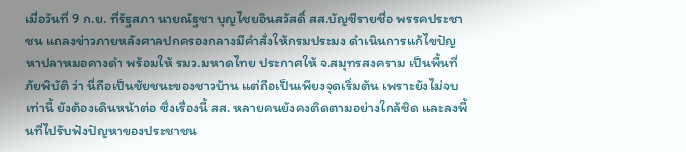เมื่อวันที่ 9 ก.ย. ที่รัฐสภา นายณัฐชา บุญไชยอินสวัสดิ์ สส.บัญชีรายชื่อ พรรคประชาชน แถลงข่าวภายหลังศาลปกครองกลางมีคำสั่งให้กรมประมง ดำเนินการแก้ไขปัญหาปลาหมอคางดำ พร้อมให้ รมว.มหาดไทย ประกาศให้ จ.สมุทรสงคราม เป็นพื้นที่ภัยพิบัติ ว่า นี่ถือเป็นชัยชนะของชาวบ้าน แต่ถือเป็นเพียงจุดเริ่มต้น เพราะยังไม่จบเท่านี้ ยังต้องเดินหน้าต่อ ซึ่งเรื่องนี้ สส. หลายคนยังคงติดตามอย่างใกล้ชิด และลงพื้นที่ไปรับฟังปัญหาของประชาชน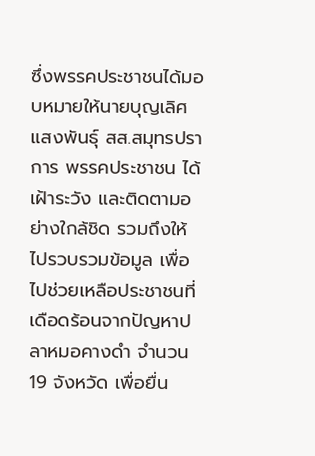ซึ่งพรรคประชาชนได้มอบหมายให้นายบุญเลิศ แสงพันธุ์ สส.สมุทรปราการ พรรคประชาชน ได้เฝ้าระวัง และติดตามอย่างใกล้ชิด รวมถึงให้ไปรวบรวมข้อมูล เพื่อไปช่วยเหลือประชาชนที่เดือดร้อนจากปัญหาปลาหมอคางดำ จำนวน 19 จังหวัด เพื่อยื่น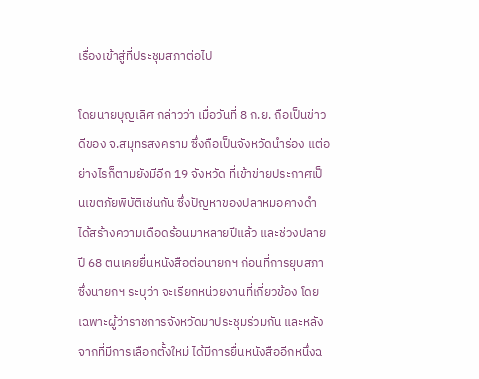เรื่องเข้าสู่ที่ประชุมสภาต่อไป

โดยนายบุญเลิศ กล่าวว่า เมื่อวันที่ 8 ก.ย. ถือเป็นข่าวดีของ จ.สมุทรสงคราม ซึ่งถือเป็นจังหวัดนำร่อง แต่อย่างไรก็ตามยังมีอีก 19 จังหวัด ที่เข้าข่ายประกาศเป็นเขตภัยพิบัติเช่นกัน ซึ่งปัญหาของปลาหมอคางดำ ได้สร้างความเดือดร้อนมาหลายปีแล้ว และช่วงปลายปี 68 ตนเคยยื่นหนังสือต่อนายกฯ ก่อนที่การยุบสภา ซึ่งนายกฯ ระบุว่า จะเรียกหน่วยงานที่เกี่ยวข้อง โดยเฉพาะผู้ว่าราชการจังหวัดมาประชุมร่วมกัน และหลังจากที่มีการเลือกตั้งใหม่ ได้มีการยื่นหนังสืออีกหนึ่งฉ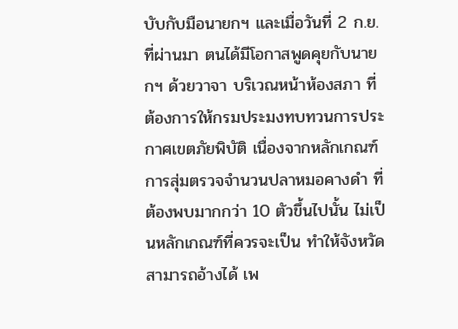บับกับมือนายกฯ และเมื่อวันที่ 2 ก.ย. ที่ผ่านมา ตนได้มีโอกาสพูดคุยกับนายกฯ ด้วยวาจา บริเวณหน้าห้องสภา ที่ต้องการให้กรมประมงทบทวนการประกาศเขตภัยพิบัติ เนื่องจากหลักเกณฑ์การสุ่มตรวจจำนวนปลาหมอคางดำ ที่ต้องพบมากกว่า 10 ตัวขึ้นไปนั้น ไม่เป็นหลักเกณฑ์ที่ควรจะเป็น ทำให้จังหวัดสามารถอ้างได้ เพ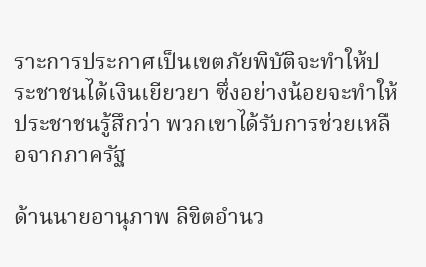ราะการประกาศเป็นเขตภัยพิบัติจะทำให้ประชาชนได้เงินเยียวยา ซึ่งอย่างน้อยจะทำให้ประชาชนรู้สึกว่า พวกเขาได้รับการช่วยเหลือจากภาครัฐ

ด้านนายอานุภาพ ลิขิตอำนว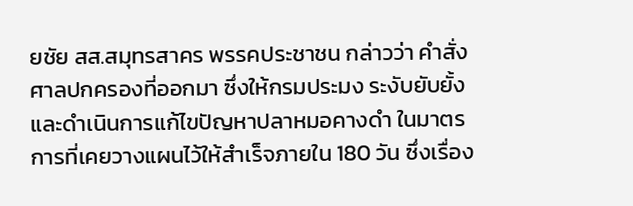ยชัย สส.สมุทรสาคร พรรคประชาชน กล่าวว่า คำสั่งศาลปกครองที่ออกมา ซึ่งให้กรมประมง ระงับยับยั้ง และดำเนินการแก้ไขปัญหาปลาหมอคางดำ ในมาตรการที่เคยวางแผนไว้ให้สำเร็จภายใน 180 วัน ซึ่งเรื่อง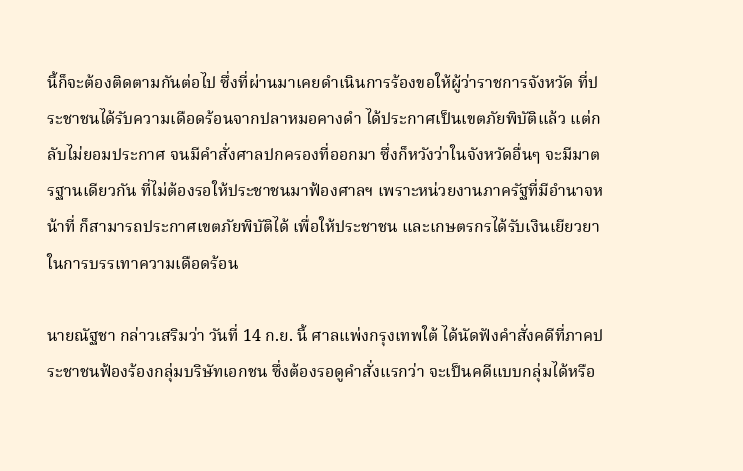นี้ก็จะต้องติดตามกันต่อไป ซึ่งที่ผ่านมาเคยดำเนินการร้องขอให้ผู้ว่าราชการจังหวัด ที่ประชาชนได้รับความเดือดร้อนจากปลาหมอคางดำ ได้ประกาศเป็นเขตภัยพิบัติแล้ว แต่กลับไม่ยอมประกาศ จนมีคำสั่งศาลปกครองที่ออกมา ซึ่งก็หวังว่าในจังหวัดอื่นๆ จะมีมาตรฐานเดียวกัน ที่ไม่ต้องรอให้ประชาชนมาฟ้องศาลฯ เพราะหน่วยงานภาครัฐที่มีอำนาจหน้าที่ ก็สามารถประกาศเขตภัยพิบัติได้ เพื่อให้ประชาชน และเกษตรกรได้รับเงินเยียวยาในการบรรเทาความเดือดร้อน

นายณัฐชา กล่าวเสริมว่า วันที่ 14 ก.ย. นี้ ศาลแพ่งกรุงเทพใต้ ได้นัดฟังคำสั่งคดีที่ภาคประชาชนฟ้องร้องกลุ่มบริษัทเอกชน ซึ่งต้องรอดูคำสั่งแรกว่า จะเป็นคดีแบบกลุ่มได้หรือ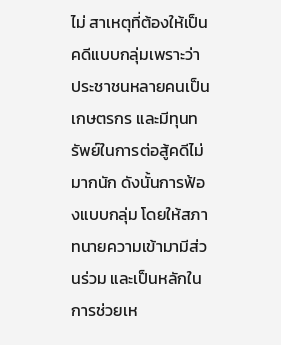ไม่ สาเหตุที่ต้องให้เป็นคดีแบบกลุ่มเพราะว่า ประชาชนหลายคนเป็นเกษตรกร และมีทุนทรัพย์ในการต่อสู้คดีไม่มากนัก ดังนั้นการฟ้องแบบกลุ่ม โดยให้สภาทนายความเข้ามามีส่วนร่วม และเป็นหลักในการช่วยเห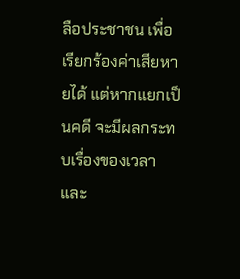ลือประชาชน เพื่อเรียกร้องค่าเสียหายได้ แต่หากแยกเป็นคดี จะมีผลกระทบเรื่องของเวลา และ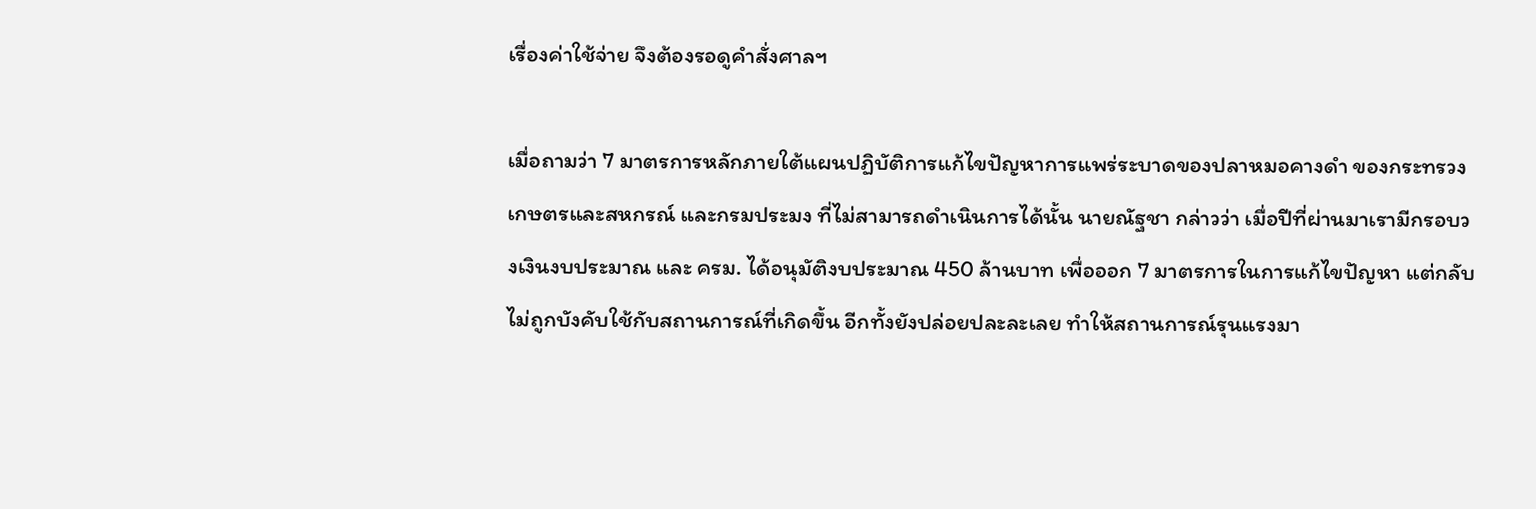เรื่องค่าใช้จ่าย จึงต้องรอดูคำสั่งศาลฯ

เมื่อถามว่า 7 มาตรการหลักภายใต้แผนปฏิบัติการแก้ไขปัญหาการแพร่ระบาดของปลาหมอคางดำ ของกระทรวงเกษตรและสหกรณ์ และกรมประมง ที่ไม่สามารถดำเนินการได้นั้น นายณัฐชา กล่าวว่า เมื่อปีที่ผ่านมาเรามีกรอบวงเงินงบประมาณ และ ครม. ได้อนุมัติงบประมาณ 450 ล้านบาท เพื่อออก 7 มาตรการในการแก้ไขปัญหา แต่กลับไม่ถูกบังคับใช้กับสถานการณ์ที่เกิดขึ้น อีกทั้งยังปล่อยปละละเลย ทำให้สถานการณ์รุนแรงมา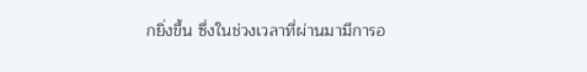กยิ่งขึ้น ซึ่งในช่วงเวลาที่ผ่านมามีการอ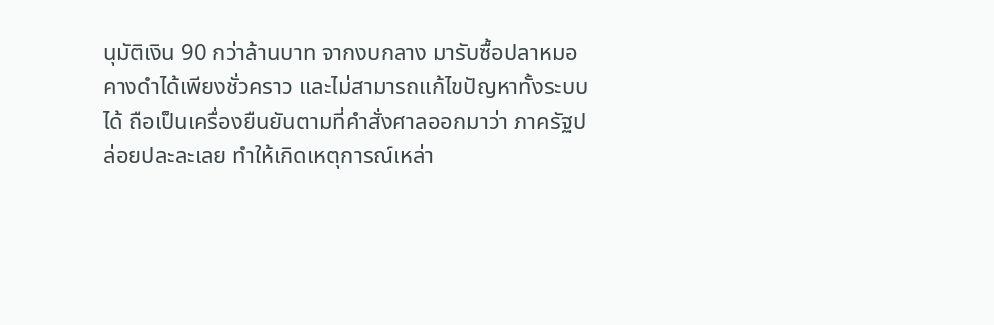นุมัติเงิน 90 กว่าล้านบาท จากงบกลาง มารับซื้อปลาหมอคางดำได้เพียงชั่วคราว และไม่สามารถแก้ไขปัญหาทั้งระบบได้ ถือเป็นเครื่องยืนยันตามที่คำสั่งศาลออกมาว่า ภาครัฐปล่อยปละละเลย ทำให้เกิดเหตุการณ์เหล่า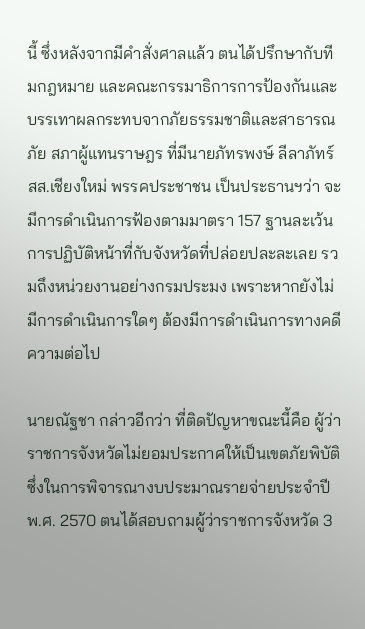นี้ ซึ่งหลังจากมีคำสั่งศาลแล้ว ตนได้ปรึกษากับทีมกฎหมาย และคณะกรรมาธิการการป้องกันและบรรเทาผลกระทบจากภัยธรรมชาติและสาธารณภัย สภาผู้แทนราษฎร ที่มีนายภัทรพงษ์ ลีลาภัทร์ สส.เชียงใหม่ พรรคประชาชน เป็นประธานฯว่า จะมีการดำเนินการฟ้องตามมาตรา 157 ฐานละเว้นการปฏิบัติหน้าที่กับจังหวัดที่ปล่อยปละละเลย รวมถึงหน่วยงานอย่างกรมประมง เพราะหากยังไม่มีการดำเนินการใดๆ ต้องมีการดำเนินการทางคดีความต่อไป

นายณัฐชา กล่าวอีกว่า ที่ติดปัญหาขณะนี้คือ ผู้ว่าราชการจังหวัดไม่ยอมประกาศให้เป็นเขตภัยพิบัติ ซึ่งในการพิจารณางบประมาณรายจ่ายประจำปี พ.ศ. 2570 ตนได้สอบถามผู้ว่าราชการจังหวัด 3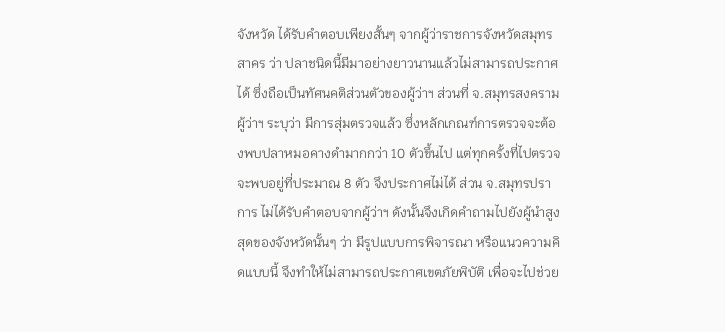จังหวัด ได้รับคำตอบเพียงสั้นๆ จากผู้ว่าราชการจังหวัดสมุทรสาคร ว่า ปลาชนิดนี้มีมาอย่างยาวนานแล้วไม่สามารถประกาศได้ ซึ่งถือเป็นทัศนคติส่วนตัวของผู้ว่าฯ ส่วนที่ จ.สมุทรสงคราม ผู้ว่าฯ ระบุว่า มีการสุ่มตรวจแล้ว ซึ่งหลักเกณฑ์การตรวจจะต้องพบปลาหมอคางดำมากกว่า 10 ตัวขึ้นไป แต่ทุกครั้งที่ไปตรวจจะพบอยู่ที่ประมาณ 8 ตัว จึงประกาศไม่ได้ ส่วน จ.สมุทรปราการ ไม่ได้รับคำตอบจากผู้ว่าฯ ดังนั้นจึงเกิดคำถามไปยังผู้นำสูงสุดของจังหวัดนั้นๆ ว่า มีรูปแบบการพิจารณา หรือแนวความคิดแบบนี้ จึงทำให้ไม่สามารถประกาศเขตภัยพิบัติ เพื่อจะไปช่วย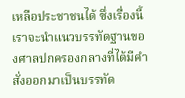เหลือประชาชนได้ ซึ่งเรื่องนี้เราจะนำแนวบรรทัดฐานของศาลปกครองกลางที่ได้มีคำสั่งออกมาเป็นบรรทัด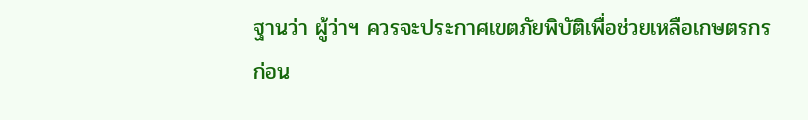ฐานว่า ผู้ว่าฯ ควรจะประกาศเขตภัยพิบัติเพื่อช่วยเหลือเกษตรกรก่อน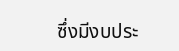ซึ่งมีงบประ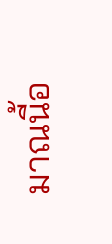มาณนี้อ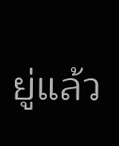ยู่แล้ว